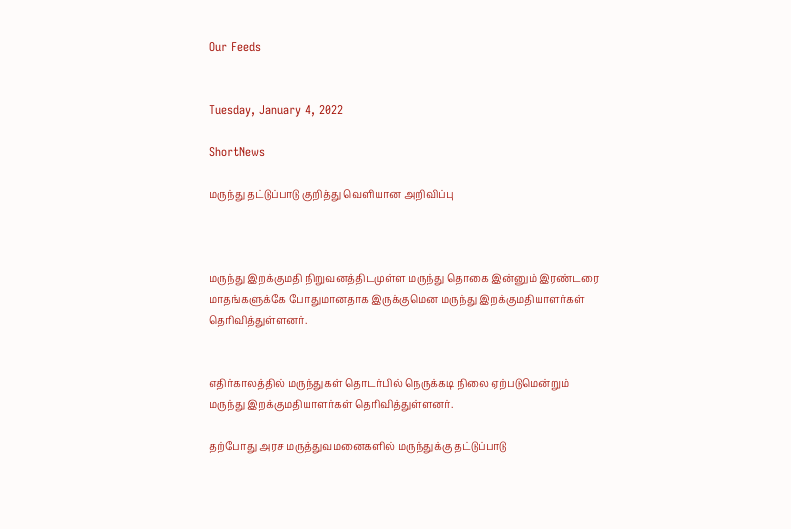Our Feeds


Tuesday, January 4, 2022

ShortNews

மருந்து தட்டுப்பாடு குறித்து வெளியான அறிவிப்பு



மருந்து இறக்குமதி நிறுவனத்திடமுள்ள மருந்து தொகை இன்னும் இரண்டரை மாதங்களுக்கே போதுமானதாக இருக்குமென மருந்து இறக்குமதியாளர்கள் தெரிவித்துள்ளனர்.


எதிர்காலத்தில் மருந்துகள் தொடர்பில் நெருக்கடி நிலை ஏற்படுமென்றும் மருந்து இறக்குமதியாளர்கள் தெரிவித்துள்ளனர்.

தற்போது அரச மருத்துவமனைகளில் மருந்துக்கு தட்டுப்பாடு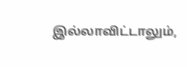இல்லாவிட்டாலும்,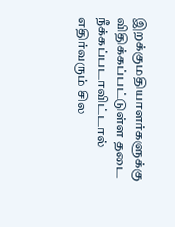இறக்குமதியாளர்களுக்கு விதிக்கப்பட்டுள்ள தடை நீக்கப்படாவிட்டால் எதிர்வரும் சில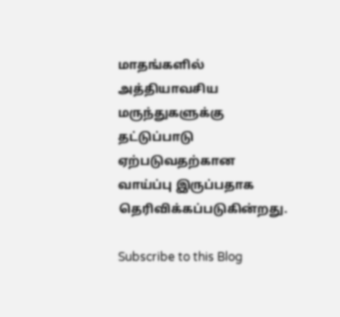மாதங்களில் அத்தியாவசிய மருந்துகளுக்கு தட்டுப்பாடு ஏற்படுவதற்கான வாய்ப்பு இருப்பதாக தெரிவிக்கப்படுகின்றது.

Subscribe to this Blog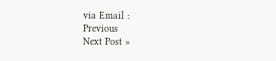via Email :
Previous
Next Post »